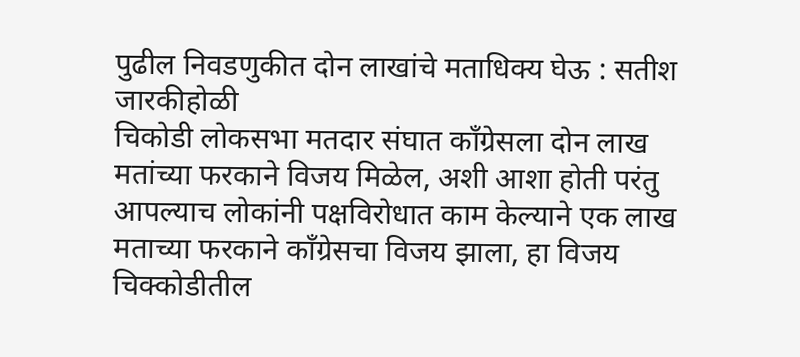पुढील निवडणुकीत दोन लाखांचे मताधिक्य घेऊ : सतीश जारकीहोळी
चिकोडी लोकसभा मतदार संघात काँग्रेसला दोन लाख मतांच्या फरकाने विजय मिळेल, अशी आशा होती परंतु आपल्याच लोकांनी पक्षविरोधात काम केल्याने एक लाख मताच्या फरकाने काँग्रेसचा विजय झाला, हा विजय चिक्कोडीतील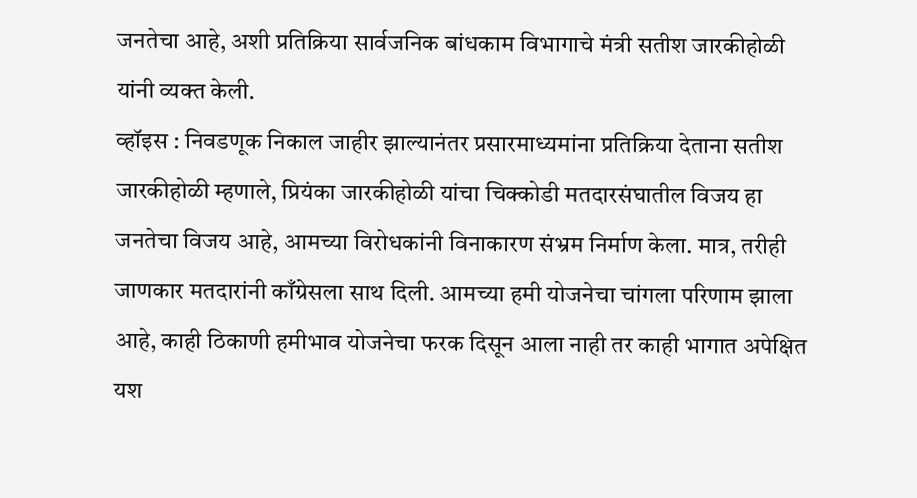जनतेचा आहे, अशी प्रतिक्रिया सार्वजनिक बांधकाम विभागाचे मंत्री सतीश जारकीहोळी यांनी व्यक्त केली.
व्हॉइस : निवडणूक निकाल जाहीर झाल्यानंतर प्रसारमाध्यमांना प्रतिक्रिया देताना सतीश जारकीहोळी म्हणाले, प्रियंका जारकीहोळी यांचा चिक्कोडी मतदारसंघातील विजय हा जनतेचा विजय आहे, आमच्या विरोधकांनी विनाकारण संभ्रम निर्माण केला. मात्र, तरीही जाणकार मतदारांनी काँग्रेसला साथ दिली. आमच्या हमी योजनेचा चांगला परिणाम झाला आहे, काही ठिकाणी हमीभाव योजनेचा फरक दिसून आला नाही तर काही भागात अपेक्षित यश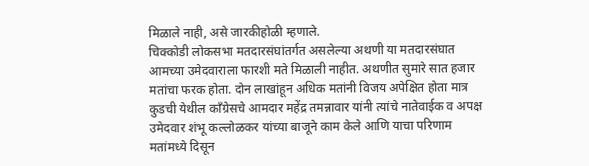मिळाले नाही, असे जारकीहोळी म्हणाले.
चिक्कोडी लोकसभा मतदारसंघांतर्गत असलेल्या अथणी या मतदारसंघात आमच्या उमेदवाराला फारशी मते मिळाली नाहीत. अथणीत सुमारे सात हजार मतांचा फरक होता. दोन लाखांहून अधिक मतांनी विजय अपेक्षित होता मात्र कुडची येथील काँग्रेसचे आमदार महेंद्र तमन्नावार यांनी त्यांचे नातेवाईक व अपक्ष उमेदवार शंभू कल्लोळकर यांच्या बाजूने काम केले आणि याचा परिणाम मतांमध्ये दिसून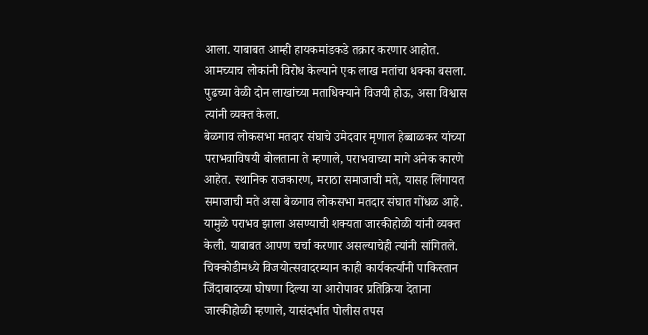आला. याबाबत आम्ही हायकमांडकडे तक्रार करणार आहोत. आमच्याच लोकांनी विरोध केल्याने एक लाख मतांचा धक्का बसला. पुढच्या वेळी दोन लाखांच्या मताधिक्याने विजयी होऊ, असा विश्वास त्यांनी व्यक्त केला.
बेळगाव लोकसभा मतदार संघाचे उमेदवार मृणाल हेब्बाळकर यांच्या पराभवाविषयी बोलताना ते म्हणाले, पराभवाच्या मागे अनेक कारणे आहेत. स्थानिक राजकारण, मराठा समाजाची मते, यासह लिंगायत समाजाची मते असा बेळगाव लोकसभा मतदार संघात गोंधळ आहे. यामुळे पराभव झाला असण्याची शक्यता जारकीहोळी यांनी व्यक्त केली. याबाबत आपण चर्चा करणार असल्याचेही त्यांनी सांगितले.
चिक्कोडीमध्ये विजयोत्सवादरम्यान काही कार्यकर्त्यांनी पाकिस्तान जिंदाबादच्या घोषणा दिल्या या आरोपावर प्रतिक्रिया देताना जारकीहोळी म्हणाले, यासंदर्भात पोलीस तपस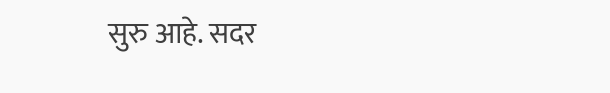सुरु आहे. सदर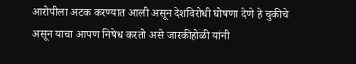आरोपीला अटक करण्यात आली असून देशविरोधी घोषणा देणे हे चुकीचे असून याचा आपण निषेध करतो असे जारकीहोळी यांनी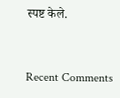स्पष्ट केले.


Recent Comments